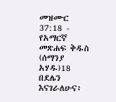መዝሙር 37:18 - የአማርኛ መጽሐፍ ቅዱስ (ሰማንያ አሃዱ)18 በደሌን እናገራለሁና፥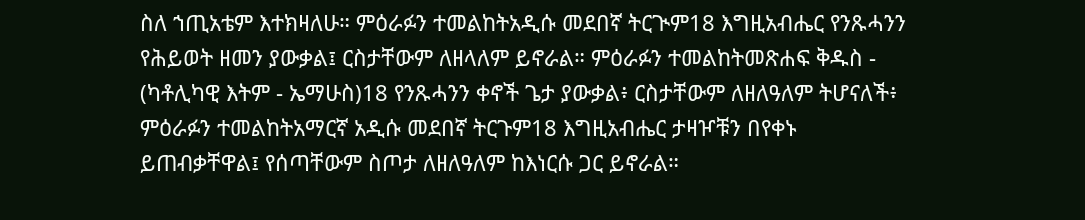ስለ ኀጢአቴም እተክዛለሁ። ምዕራፉን ተመልከትአዲሱ መደበኛ ትርጒም18 እግዚአብሔር የንጹሓንን የሕይወት ዘመን ያውቃል፤ ርስታቸውም ለዘላለም ይኖራል። ምዕራፉን ተመልከትመጽሐፍ ቅዱስ - (ካቶሊካዊ እትም - ኤማሁስ)18 የንጹሓንን ቀኖች ጌታ ያውቃል፥ ርስታቸውም ለዘለዓለም ትሆናለች፥ ምዕራፉን ተመልከትአማርኛ አዲሱ መደበኛ ትርጉም18 እግዚአብሔር ታዛዦቹን በየቀኑ ይጠብቃቸዋል፤ የሰጣቸውም ስጦታ ለዘለዓለም ከእነርሱ ጋር ይኖራል።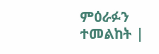ምዕራፉን ተመልከት |